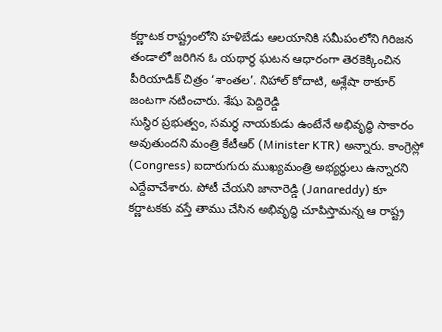కర్ణాటక రాష్ట్రంలోని హళిబేడు ఆలయానికి సమీపంలోని గిరిజన తండాలో జరిగిన ఓ యథార్థ ఘటన ఆధారంగా తెరకెక్కించిన పీరియాడిక్ చిత్రం ‘శాంతల’. నిహాల్ కోదాటి, అశ్లేషా ఠాకూర్ జంటగా నటించారు. శేషు పెద్దిరెడ్డి
సుస్థిర ప్రభుత్వం, సమర్ధ నాయకుడు ఉంటేనే అభివృద్ధి సాకారం అవుతుందని మంత్రి కేటీఆర్ (Minister KTR) అన్నారు. కాంగ్రెస్లో (Congress) ఐదారుగురు ముఖ్యమంత్రి అభ్యర్థులు ఉన్నారని ఎద్దేవాచేశారు. పోటీ చేయని జానారెడ్డి (Janareddy) కూ
కర్ణాటకకు వస్తే తాము చేసిన అభివృద్ధి చూపిస్తామన్న ఆ రాష్ట్ర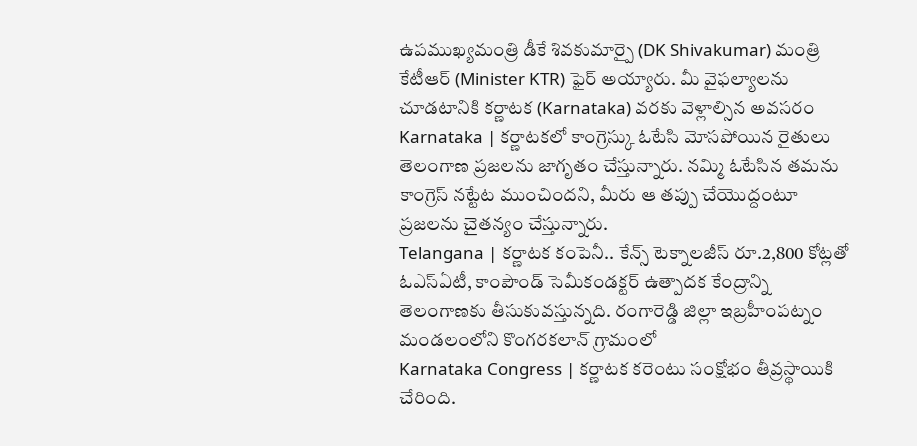ఉపముఖ్యమంత్రి డీకే శివకుమార్పై (DK Shivakumar) మంత్రి కేటీఆర్ (Minister KTR) ఫైర్ అయ్యారు. మీ వైఫల్యాలను చూడటానికి కర్ణాటక (Karnataka) వరకు వెళ్లాల్సిన అవసరం
Karnataka | కర్ణాటకలో కాంగ్రెస్కు ఓటేసి మోసపోయిన రైతులు తెలంగాణ ప్రజలను జాగృతం చేస్తున్నారు. నమ్మి ఓటేసిన తమను కాంగ్రెస్ నట్టేట ముంచిందని, మీరు ఆ తప్పు చేయొద్దంటూ ప్రజలను చైతన్యం చేస్తున్నారు.
Telangana | కర్ణాటక కంపెనీ.. కేన్స్ టెక్నాలజీస్ రూ.2,800 కోట్లతో ఓఎస్ఏటీ, కాంపౌండ్ సెమీకండక్టర్ ఉత్పాదక కేంద్రాన్ని తెలంగాణకు తీసుకువస్తున్నది. రంగారెడ్డి జిల్లా ఇబ్రహీంపట్నం మండలంలోని కొంగరకలాన్ గ్రామంలో
Karnataka Congress | కర్ణాటక కరెంటు సంక్షోభం తీవ్రస్థాయికి చేరింది.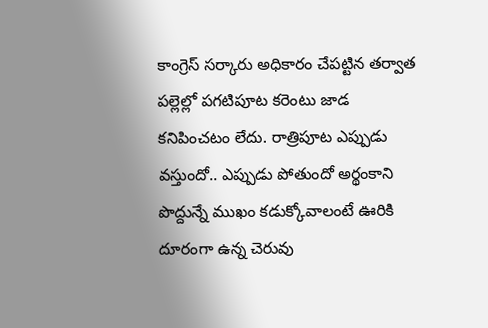కాంగ్రెస్ సర్కారు అధికారం చేపట్టిన తర్వాత పల్లెల్లో పగటిపూట కరెంటు జాడ కనిపించటం లేదు. రాత్రిపూట ఎప్పుడు వస్తుందో.. ఎప్పుడు పోతుందో అర్థంకాని
పొద్దున్నే ముఖం కడుక్కోవాలంటే ఊరికి దూరంగా ఉన్న చెరువు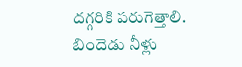దగ్గరికి పరుగెత్తాలి. బిందెడు నీళ్లు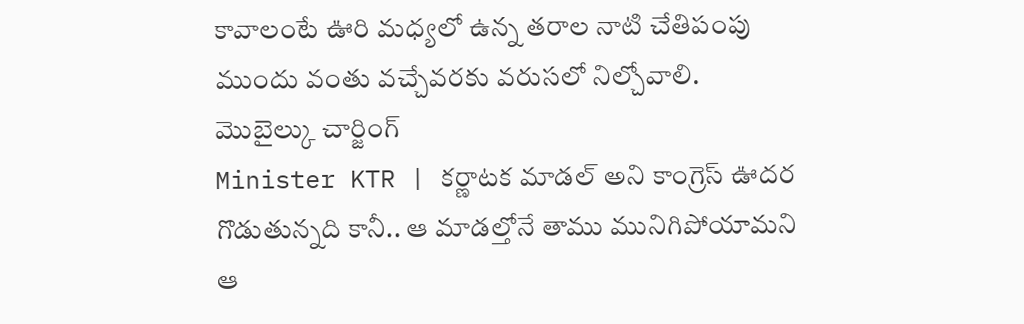కావాలంటే ఊరి మధ్యలో ఉన్న తరాల నాటి చేతిపంపు ముందు వంతు వచ్చేవరకు వరుసలో నిల్చోవాలి. మొబైల్కు చార్జింగ్
Minister KTR | కర్ణాటక మాడల్ అని కాంగ్రెస్ ఊదర గొడుతున్నది కానీ.. ఆ మాడల్తోనే తాము మునిగిపోయామని ఆ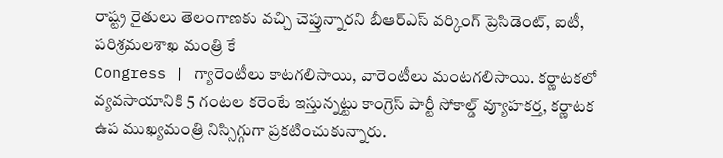రాష్ట్ర రైతులు తెలంగాణకు వచ్చి చెప్తున్నారని బీఆర్ఎస్ వర్కింగ్ ప్రెసిడెంట్, ఐటీ, పరిశ్రమలశాఖ మంత్రి కే
Congress | గ్యారెంటీలు కాటగలిసాయి, వారెంటీలు మంటగలిసాయి. కర్ణాటకలో వ్యవసాయానికి 5 గంటల కరెంటే ఇస్తున్నట్టు కాంగ్రెస్ పార్టీ సోకాల్డ్ వ్యూహకర్త, కర్ణాటక ఉప ముఖ్యమంత్రి నిస్సిగ్గుగా ప్రకటించుకున్నారు.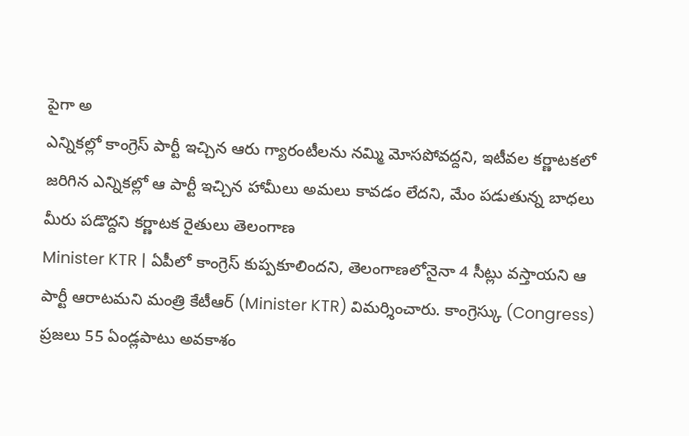పైగా అ
ఎన్నికల్లో కాంగ్రెస్ పార్టీ ఇచ్చిన ఆరు గ్యారంటీలను నమ్మి మోసపోవద్దని, ఇటీవల కర్ణాటకలో జరిగిన ఎన్నికల్లో ఆ పార్టీ ఇచ్చిన హామీలు అమలు కావడం లేదని, మేం పడుతున్న బాధలు మీరు పడొద్దని కర్ణాటక రైతులు తెలంగాణ
Minister KTR | ఏపీలో కాంగ్రెస్ కుప్పకూలిందని, తెలంగాణలోనైనా 4 సీట్లు వస్తాయని ఆ పార్టీ ఆరాటమని మంత్రి కేటీఆర్ (Minister KTR) విమర్శించారు. కాంగ్రెస్కు (Congress) ప్రజలు 55 ఏండ్లపాటు అవకాశం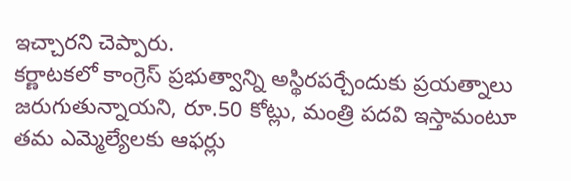ఇచ్చారని చెప్పారు.
కర్ణాటకలో కాంగ్రెస్ ప్రభుత్వాన్ని అస్థిరపర్చేందుకు ప్రయత్నాలు జరుగుతున్నాయని, రూ.50 కోట్లు, మంత్రి పదవి ఇస్తామంటూ తమ ఎమ్మెల్యేలకు ఆఫర్లు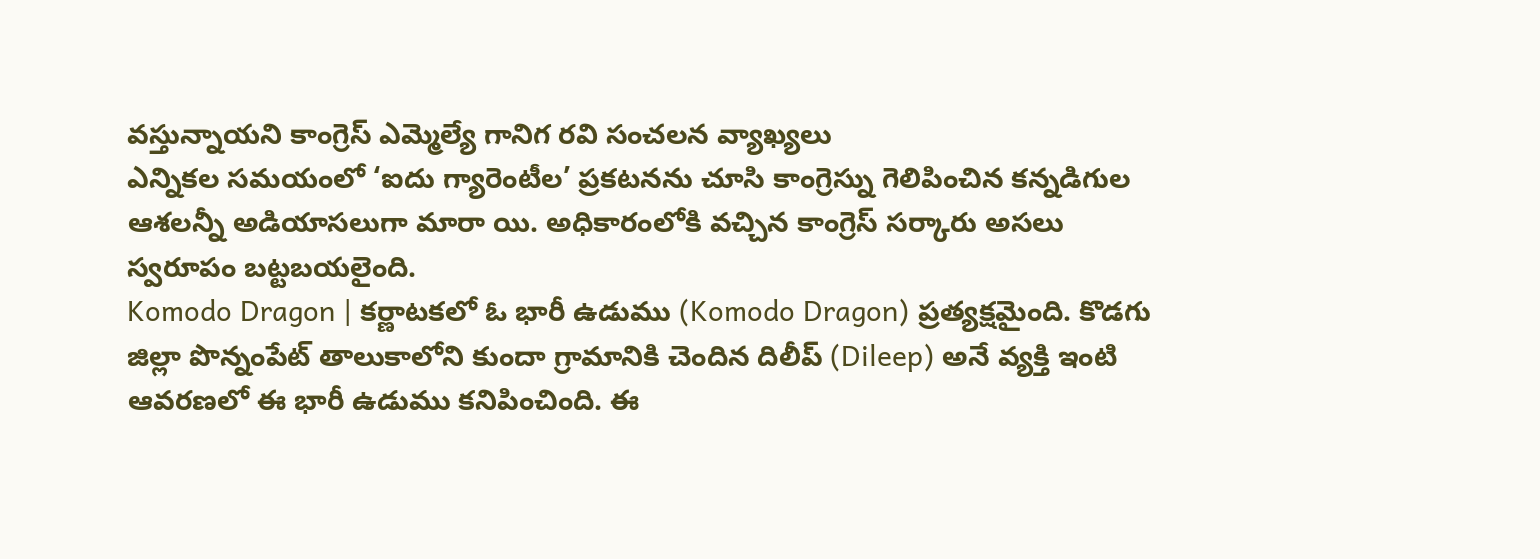వస్తున్నాయని కాంగ్రెస్ ఎమ్మెల్యే గానిగ రవి సంచలన వ్యాఖ్యలు
ఎన్నికల సమయంలో ‘ఐదు గ్యారెంటీల’ ప్రకటనను చూసి కాంగ్రెస్ను గెలిపించిన కన్నడిగుల ఆశలన్నీ అడియాసలుగా మారా యి. అధికారంలోకి వచ్చిన కాంగ్రెస్ సర్కారు అసలు స్వరూపం బట్టబయలైంది.
Komodo Dragon | కర్ణాటకలో ఓ భారీ ఉడుము (Komodo Dragon) ప్రత్యక్షమైంది. కొడగు జిల్లా పొన్నంపేట్ తాలుకాలోని కుందా గ్రామానికి చెందిన దిలీప్ (Dileep) అనే వ్యక్తి ఇంటి ఆవరణలో ఈ భారీ ఉడుము కనిపించింది. ఈ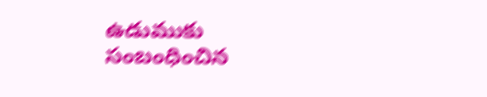ఉడుముకు సంబంధించిన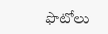ఫొటోలు